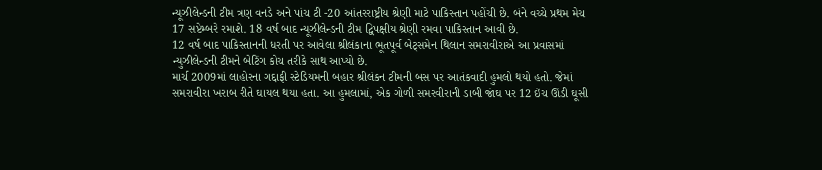ન્યૂઝીલેન્ડની ટીમ ત્રણ વનડે અને પાંચ ટી -20 આંતરરાષ્ટ્રીય શ્રેણી માટે પાકિસ્તાન પહોંચી છે. બંને વચ્ચે પ્રથમ મેચ 17 સપ્ટેમ્બરે રમાશે. 18 વર્ષ બાદ ન્યૂઝીલેન્ડની ટીમ દ્વિપક્ષીય શ્રેણી રમવા પાકિસ્તાન આવી છે.
12 વર્ષ બાદ પાકિસ્તાનની ધરતી પર આવેલા શ્રીલંકાના ભૂતપૂર્વ બેટ્સમેન થિલાન સમરાવીરાએ આ પ્રવાસમાં ન્યુઝીલેન્ડની ટીમને બેટિંગ કોચ તરીકે સાથ આપ્યો છે.
માર્ચ 2009માં લાહોરના ગદ્દાફી સ્ટેડિયમની બહાર શ્રીલંકન ટીમની બસ પર આતંકવાદી હુમલો થયો હતો. જેમાં સમરાવીરા ખરાબ રીતે ઘાયલ થયા હતા. આ હુમલામાં, એક ગોળી સમરવીરાની ડાબી જાંઘ પર 12 ઇંચ ઊંડી ઘૂસી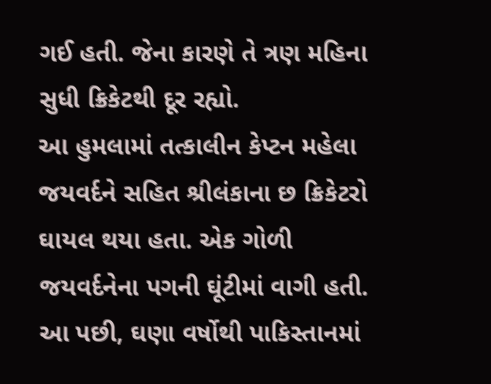ગઈ હતી. જેના કારણે તે ત્રણ મહિના સુધી ક્રિકેટથી દૂર રહ્યો.
આ હુમલામાં તત્કાલીન કેપ્ટન મહેલા જયવર્દને સહિત શ્રીલંકાના છ ક્રિકેટરો ઘાયલ થયા હતા. એક ગોળી જયવર્દનેના પગની ઘૂંટીમાં વાગી હતી. આ પછી, ઘણા વર્ષોથી પાકિસ્તાનમાં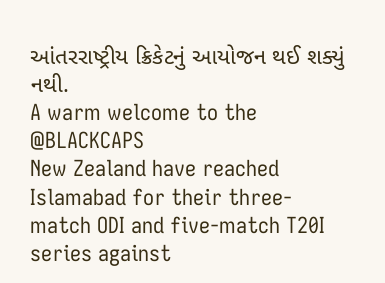આંતરરાષ્ટ્રીય ક્રિકેટનું આયોજન થઈ શક્યું નથી.
A warm welcome to the @BLACKCAPS
New Zealand have reached Islamabad for their three-match ODI and five-match T20I series against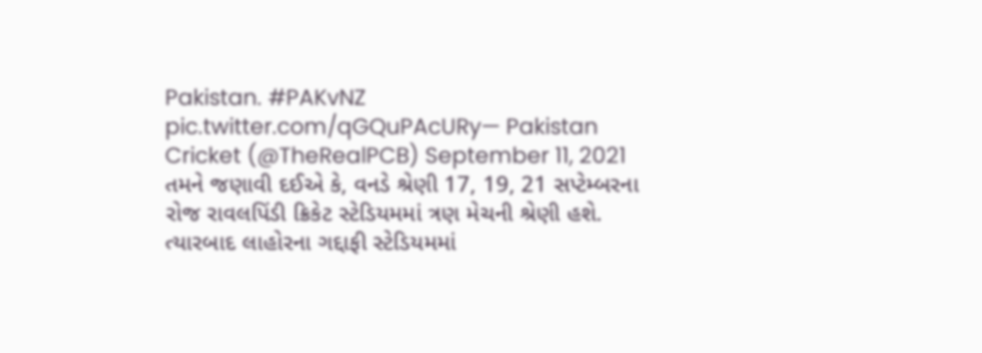Pakistan. #PAKvNZ pic.twitter.com/qGQuPAcURy— Pakistan Cricket (@TheRealPCB) September 11, 2021
તમને જણાવી દઈએ કે, વનડે શ્રેણી 17, 19, 21 સપ્ટેમ્બરના રોજ રાવલપિંડી ક્રિકેટ સ્ટેડિયમમાં ત્રણ મેચની શ્રેણી હશે. ત્યારબાદ લાહોરના ગદ્દાફી સ્ટેડિયમમાં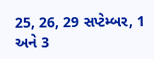25, 26, 29 સપ્ટેમ્બર, 1 અને 3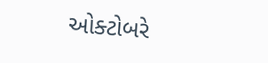ઓક્ટોબરે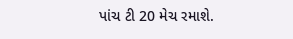પાંચ ટી 20 મેચ રમાશે.